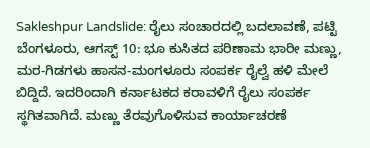Sakleshpur Landslide: ರೈಲು ಸಂಚಾರದಲ್ಲಿ ಬದಲಾವಣೆ, ಪಟ್ಟಿ
ಬೆಂಗಳೂರು, ಆಗಸ್ಟ್ 10: ಭೂ ಕುಸಿತದ ಪರಿಣಾಮ ಭಾರೀ ಮಣ್ಣು, ಮರ-ಗಿಡಗಳು ಹಾಸನ-ಮಂಗಳೂರು ಸಂಪರ್ಕ ರೈಲ್ವೆ ಹಳಿ ಮೇಲೆ ಬಿದ್ದಿದೆ. ಇದರಿಂದಾಗಿ ಕರ್ನಾಟಕದ ಕರಾವಳಿಗೆ ರೈಲು ಸಂಪರ್ಕ ಸ್ಥಗಿತವಾಗಿದೆ. ಮಣ್ಣು ತೆರವುಗೊಳಿಸುವ ಕಾರ್ಯಾಚರಣೆ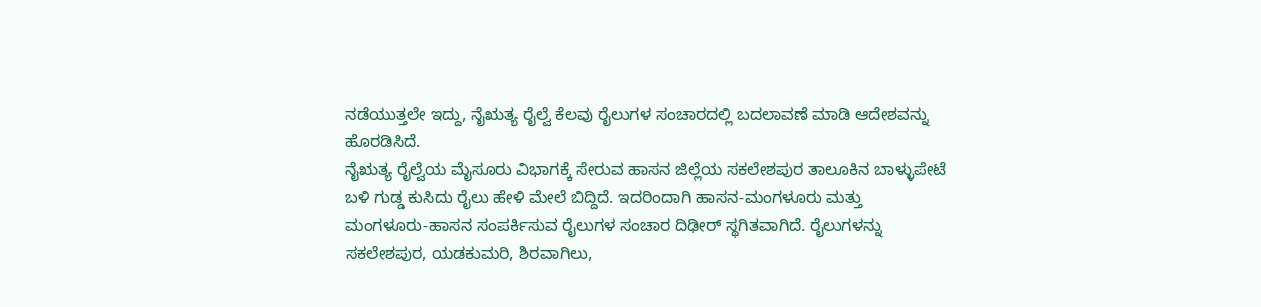ನಡೆಯುತ್ತಲೇ ಇದ್ದು, ನೈಋತ್ಯ ರೈಲ್ವೆ ಕೆಲವು ರೈಲುಗಳ ಸಂಚಾರದಲ್ಲಿ ಬದಲಾವಣೆ ಮಾಡಿ ಆದೇಶವನ್ನು ಹೊರಡಿಸಿದೆ.
ನೈಋತ್ಯ ರೈಲ್ವೆಯ ಮೈಸೂರು ವಿಭಾಗಕ್ಕೆ ಸೇರುವ ಹಾಸನ ಜಿಲ್ಲೆಯ ಸಕಲೇಶಪುರ ತಾಲೂಕಿನ ಬಾಳ್ಳುಪೇಟೆ ಬಳಿ ಗುಡ್ಡ ಕುಸಿದು ರೈಲು ಹೇಳಿ ಮೇಲೆ ಬಿದ್ದಿದೆ. ಇದರಿಂದಾಗಿ ಹಾಸನ-ಮಂಗಳೂರು ಮತ್ತು ಮಂಗಳೂರು-ಹಾಸನ ಸಂಪರ್ಕಿಸುವ ರೈಲುಗಳ ಸಂಚಾರ ದಿಢೀರ್ ಸ್ಥಗಿತವಾಗಿದೆ. ರೈಲುಗಳನ್ನು ಸಕಲೇಶಪುರ, ಯಡಕುಮರಿ, ಶಿರವಾಗಿಲು,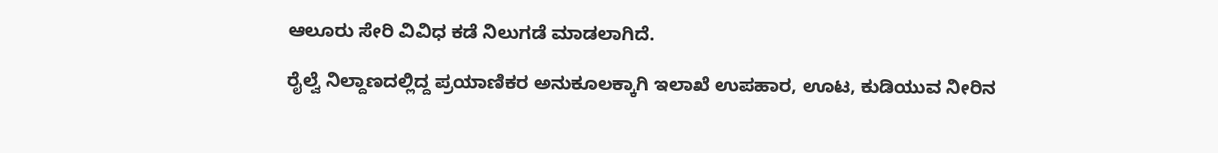ಆಲೂರು ಸೇರಿ ವಿವಿಧ ಕಡೆ ನಿಲುಗಡೆ ಮಾಡಲಾಗಿದೆ.

ರೈಲ್ವೆ ನಿಲ್ದಾಣದಲ್ಲಿದ್ದ ಪ್ರಯಾಣಿಕರ ಅನುಕೂಲಕ್ಕಾಗಿ ಇಲಾಖೆ ಉಪಹಾರ, ಊಟ, ಕುಡಿಯುವ ನೀರಿನ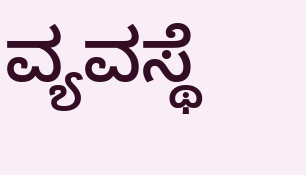ವ್ಯವಸ್ಥೆ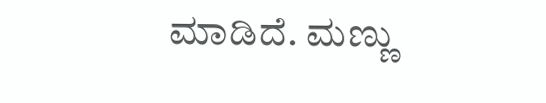ಮಾಡಿದೆ. ಮಣ್ಣು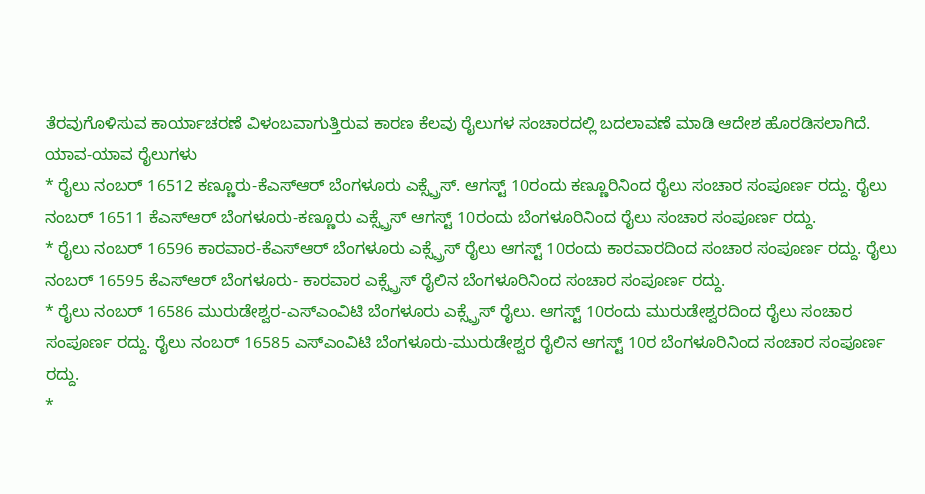ತೆರವುಗೊಳಿಸುವ ಕಾರ್ಯಾಚರಣೆ ವಿಳಂಬವಾಗುತ್ತಿರುವ ಕಾರಣ ಕೆಲವು ರೈಲುಗಳ ಸಂಚಾರದಲ್ಲಿ ಬದಲಾವಣೆ ಮಾಡಿ ಆದೇಶ ಹೊರಡಿಸಲಾಗಿದೆ.
ಯಾವ-ಯಾವ ರೈಲುಗಳು
* ರೈಲು ನಂಬರ್ 16512 ಕಣ್ಣೂರು-ಕೆಎಸ್ಆರ್ ಬೆಂಗಳೂರು ಎಕ್ಸ್ಪ್ರೆಸ್. ಆಗಸ್ಟ್ 10ರಂದು ಕಣ್ಣೂರಿನಿಂದ ರೈಲು ಸಂಚಾರ ಸಂಪೂರ್ಣ ರದ್ದು. ರೈಲು ನಂಬರ್ 16511 ಕೆಎಸ್ಆರ್ ಬೆಂಗಳೂರು-ಕಣ್ಣೂರು ಎಕ್ಸ್ಪ್ರೆಸ್ ಆಗಸ್ಟ್ 10ರಂದು ಬೆಂಗಳೂರಿನಿಂದ ರೈಲು ಸಂಚಾರ ಸಂಪೂರ್ಣ ರದ್ದು.
* ರೈಲು ನಂಬರ್ 16596 ಕಾರವಾರ-ಕೆಎಸ್ಆರ್ ಬೆಂಗಳೂರು ಎಕ್ಸ್ಪ್ರೆಸ್ ರೈಲು ಆಗಸ್ಟ್ 10ರಂದು ಕಾರವಾರದಿಂದ ಸಂಚಾರ ಸಂಪೂರ್ಣ ರದ್ದು. ರೈಲು ನಂಬರ್ 16595 ಕೆಎಸ್ಆರ್ ಬೆಂಗಳೂರು- ಕಾರವಾರ ಎಕ್ಸ್ಪ್ರೆಸ್ ರೈಲಿನ ಬೆಂಗಳೂರಿನಿಂದ ಸಂಚಾರ ಸಂಪೂರ್ಣ ರದ್ದು.
* ರೈಲು ನಂಬರ್ 16586 ಮುರುಡೇಶ್ವರ-ಎಸ್ಎಂವಿಟಿ ಬೆಂಗಳೂರು ಎಕ್ಸ್ಪ್ರೆಸ್ ರೈಲು. ಆಗಸ್ಟ್ 10ರಂದು ಮುರುಡೇಶ್ವರದಿಂದ ರೈಲು ಸಂಚಾರ ಸಂಪೂರ್ಣ ರದ್ದು. ರೈಲು ನಂಬರ್ 16585 ಎಸ್ಎಂವಿಟಿ ಬೆಂಗಳೂರು-ಮುರುಡೇಶ್ವರ ರೈಲಿನ ಆಗಸ್ಟ್ 10ರ ಬೆಂಗಳೂರಿನಿಂದ ಸಂಚಾರ ಸಂಪೂರ್ಣ ರದ್ದು.
*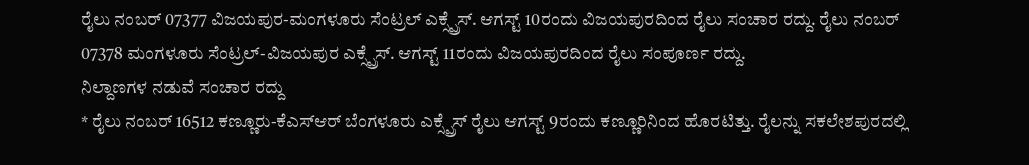ರೈಲು ನಂಬರ್ 07377 ವಿಜಯಪುರ-ಮಂಗಳೂರು ಸೆಂಟ್ರಲ್ ಎಕ್ಸ್ಪ್ರೆಸ್. ಆಗಸ್ಟ್ 10ರಂದು ವಿಜಯಪುರದಿಂದ ರೈಲು ಸಂಚಾರ ರದ್ದು. ರೈಲು ನಂಬರ್ 07378 ಮಂಗಳೂರು ಸೆಂಟ್ರಲ್-ವಿಜಯಪುರ ಎಕ್ಸ್ಪ್ರೆಸ್. ಆಗಸ್ಟ್ 11ರಂದು ವಿಜಯಪುರದಿಂದ ರೈಲು ಸಂಪೂರ್ಣ ರದ್ದು.
ನಿಲ್ದಾಣಗಳ ನಡುವೆ ಸಂಚಾರ ರದ್ದು
* ರೈಲು ನಂಬರ್ 16512 ಕಣ್ಣೂರು-ಕೆಎಸ್ಆರ್ ಬೆಂಗಳೂರು ಎಕ್ಸ್ಪ್ರೆಸ್ ರೈಲು ಆಗಸ್ಟ್ 9ರಂದು ಕಣ್ಣೂರಿನಿಂದ ಹೊರಟಿತ್ತು. ರೈಲನ್ನು ಸಕಲೇಶಪುರದಲ್ಲಿ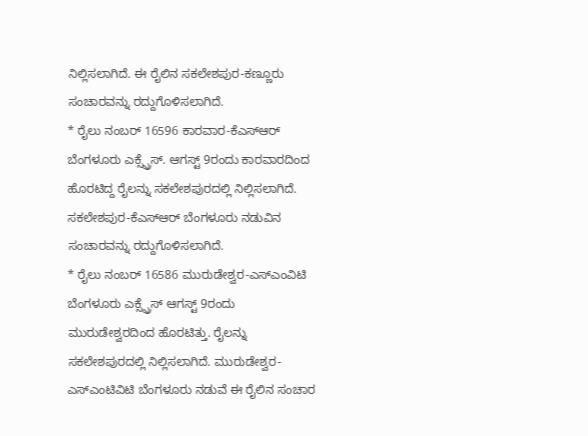ನಿಲ್ಲಿಸಲಾಗಿದೆ. ಈ ರೈಲಿನ ಸಕಲೇಶಪುರ-ಕಣ್ಣೂರು ಸಂಚಾರವನ್ನು ರದ್ದುಗೊಳಿಸಲಾಗಿದೆ.
* ರೈಲು ನಂಬರ್ 16596 ಕಾರವಾರ-ಕೆಎಸ್ಆರ್ ಬೆಂಗಳೂರು ಎಕ್ಸ್ಪ್ರೆಸ್. ಆಗಸ್ಟ್ 9ರಂದು ಕಾರವಾರದಿಂದ ಹೊರಟಿದ್ದ ರೈಲನ್ನು ಸಕಲೇಶಪುರದಲ್ಲಿ ನಿಲ್ಲಿಸಲಾಗಿದೆ. ಸಕಲೇಶಪುರ-ಕೆಎಸ್ಆರ್ ಬೆಂಗಳೂರು ನಡುವಿನ ಸಂಚಾರವನ್ನು ರದ್ದುಗೊಳಿಸಲಾಗಿದೆ.
* ರೈಲು ನಂಬರ್ 16586 ಮುರುಡೇಶ್ವರ-ಎಸ್ಎಂವಿಟಿ ಬೆಂಗಳೂರು ಎಕ್ಸ್ಪ್ರೆಸ್ ಆಗಸ್ಟ್ 9ರಂದು ಮುರುಡೇಶ್ವರದಿಂದ ಹೊರಟಿತ್ತು. ರೈಲನ್ನು ಸಕಲೇಶಪುರದಲ್ಲಿ ನಿಲ್ಲಿಸಲಾಗಿದೆ. ಮುರುಡೇಶ್ವರ-ಎಸ್ಎಂಟಿವಿಟಿ ಬೆಂಗಳೂರು ನಡುವೆ ಈ ರೈಲಿನ ಸಂಚಾರ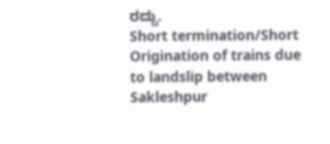ರದ್ದು.
Short termination/Short Origination of trains due to landslip between Sakleshpur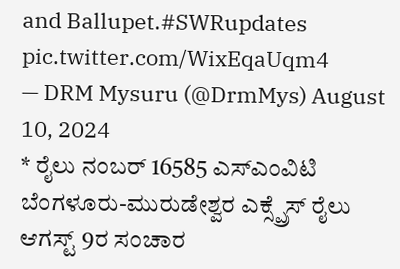and Ballupet.#SWRupdates pic.twitter.com/WixEqaUqm4
— DRM Mysuru (@DrmMys) August 10, 2024
* ರೈಲು ನಂಬರ್ 16585 ಎಸ್ಎಂವಿಟಿ ಬೆಂಗಳೂರು-ಮುರುಡೇಶ್ವರ ಎಕ್ಸ್ಪ್ರೆಸ್ ರೈಲು ಆಗಸ್ಟ್ 9ರ ಸಂಚಾರ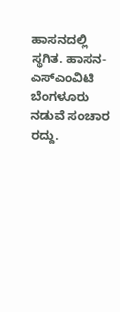ಹಾಸನದಲ್ಲಿ ಸ್ಥಗಿತ. ಹಾಸನ-ಎಸ್ಎಂವಿಟಿ ಬೆಂಗಳೂರು ನಡುವೆ ಸಂಚಾರ ರದ್ದು.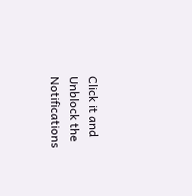Click it and Unblock the Notifications